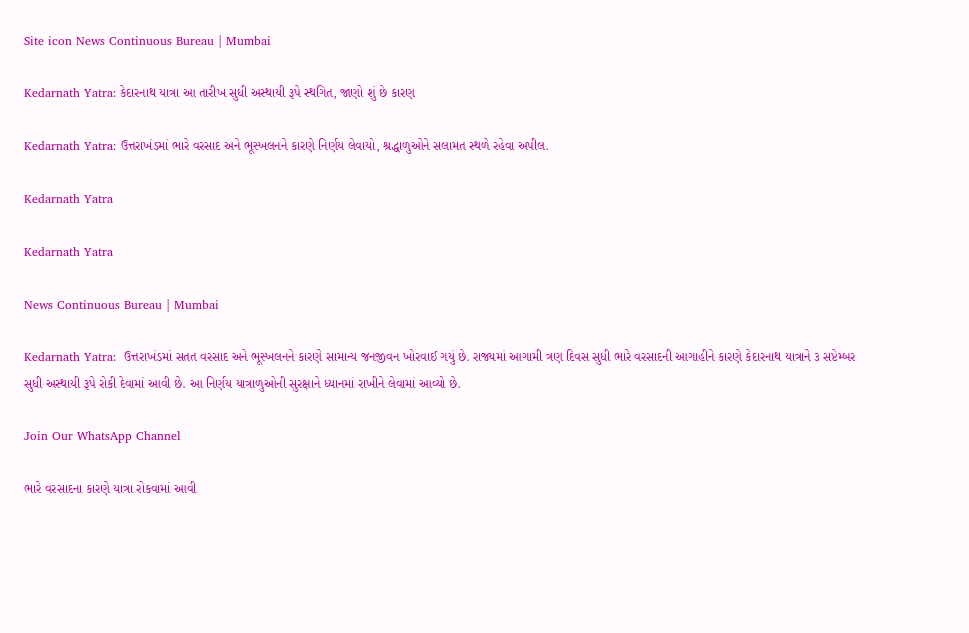Site icon News Continuous Bureau | Mumbai

Kedarnath Yatra: કેદારનાથ યાત્રા આ તારીખ સુધી અસ્થાયી રૂપે સ્થગિત, જાણો શું છે કારણ

Kedarnath Yatra: ઉત્તરાખંડમાં ભારે વરસાદ અને ભૂસ્ખલનને કારણે નિર્ણય લેવાયો, શ્રદ્ધાળુઓને સલામત સ્થળે રહેવા અપીલ.

Kedarnath Yatra

Kedarnath Yatra

News Continuous Bureau | Mumbai

Kedarnath Yatra:  ઉત્તરાખંડમાં સતત વરસાદ અને ભૂસ્ખલનને કારણે સામાન્ય જનજીવન ખોરવાઈ ગયું છે. રાજ્યમાં આગામી ત્રણ દિવસ સુધી ભારે વરસાદની આગાહીને કારણે કેદારનાથ યાત્રાને ૩ સપ્ટેમ્બર સુધી અસ્થાયી રૂપે રોકી દેવામાં આવી છે. આ નિર્ણય યાત્રાળુઓની સુરક્ષાને ધ્યાનમાં રાખીને લેવામાં આવ્યો છે.

Join Our WhatsApp Channel

ભારે વરસાદના કારણે યાત્રા રોકવામાં આવી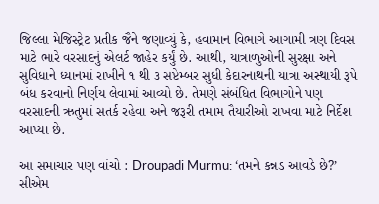જિલ્લા મેજિસ્ટ્રેટ પ્રતીક જૈને જણાવ્યું કે, હવામાન વિભાગે આગામી ત્રણ દિવસ માટે ભારે વરસાદનું એલર્ટ જાહેર કર્યું છે. આથી, યાત્રાળુઓની સુરક્ષા અને સુવિધાને ધ્યાનમાં રાખીને ૧ થી ૩ સપ્ટેમ્બર સુધી કેદારનાથની યાત્રા અસ્થાયી રૂપે બંધ કરવાનો નિર્ણય લેવામાં આવ્યો છે. તેમણે સંબંધિત વિભાગોને પણ વરસાદની ઋતુમાં સતર્ક રહેવા અને જરૂરી તમામ તૈયારીઓ રાખવા માટે નિર્દેશ આપ્યા છે.

આ સમાચાર પણ વાંચો : Droupadi Murmu: ‘તમને કન્નડ આવડે છે?’ સીએમ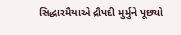સિદ્ધારમૈયાએ દ્રૌપદી મુર્મુને પૂછ્યો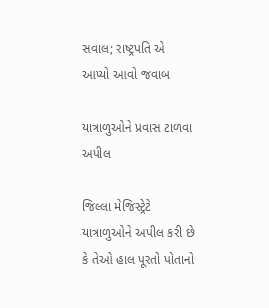સવાલ; રાષ્ટ્રપતિ એ આપ્યો આવો જવાબ

યાત્રાળુઓને પ્રવાસ ટાળવા અપીલ

જિલ્લા મેજિસ્ટ્રેટે યાત્રાળુઓને અપીલ કરી છે કે તેઓ હાલ પૂરતો પોતાનો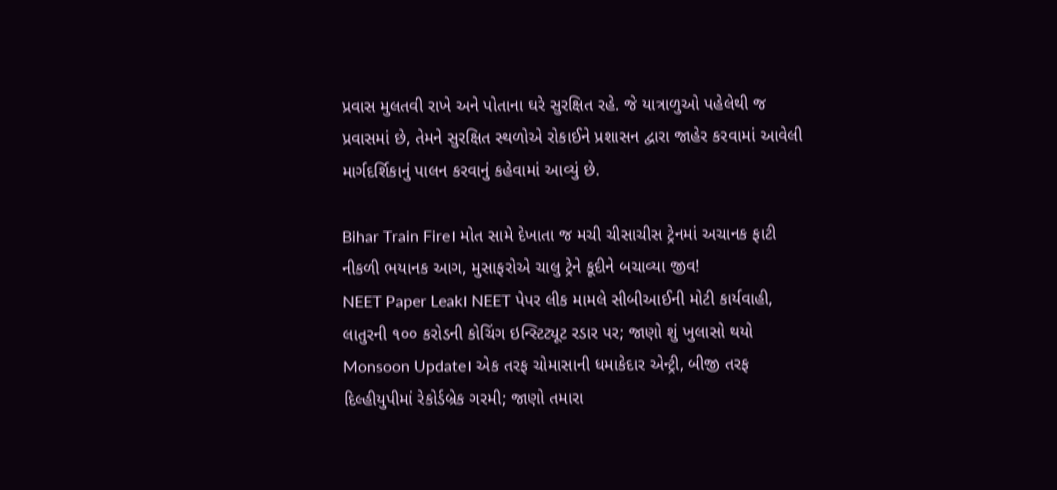પ્રવાસ મુલતવી રાખે અને પોતાના ઘરે સુરક્ષિત રહે. જે યાત્રાળુઓ પહેલેથી જ પ્રવાસમાં છે, તેમને સુરક્ષિત સ્થળોએ રોકાઈને પ્રશાસન દ્વારા જાહેર કરવામાં આવેલી માર્ગદર્શિકાનું પાલન કરવાનું કહેવામાં આવ્યું છે.

Bihar Train Fire। મોત સામે દેખાતા જ મચી ચીસાચીસ ટ્રેનમાં અચાનક ફાટી નીકળી ભયાનક આગ, મુસાફરોએ ચાલુ ટ્રેને કૂદીને બચાવ્યા જીવ!
NEET Paper Leak। NEET પેપર લીક મામલે સીબીઆઈની મોટી કાર્યવાહી, લાતુરની ૧૦૦ કરોડની કોચિંગ ઇન્સ્ટિટ્યૂટ રડાર પર; જાણો શું ખુલાસો થયો
Monsoon Update। એક તરફ ચોમાસાની ધમાકેદાર એન્ટ્રી, બીજી તરફ દિલ્હીયુપીમાં રેકોર્ડબ્રેક ગરમી; જાણો તમારા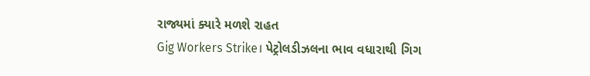રાજ્યમાં ક્યારે મળશે રાહત
Gig Workers Strike। પેટ્રોલડીઝલના ભાવ વધારાથી ગિગ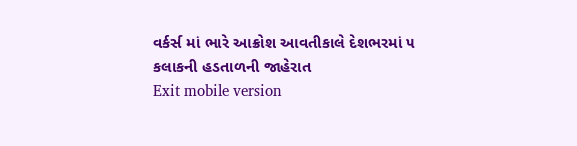વર્કર્સ માં ભારે આક્રોશ આવતીકાલે દેશભરમાં ૫ કલાકની હડતાળની જાહેરાત
Exit mobile version